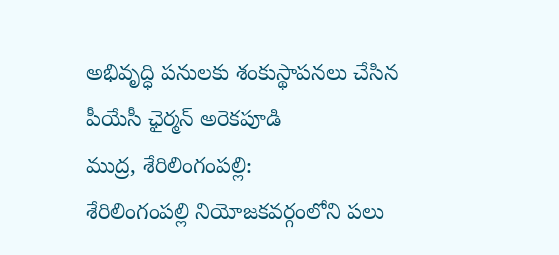అభివృద్ధి పనులకు శంకుస్థాపనలు చేసిన పీయేసీ ఛైర్మన్ అరెకపూడి
ముద్ర, శేరిలింగంపల్లి:
శేరిలింగంపల్లి నియోజకవర్గంలోని పలు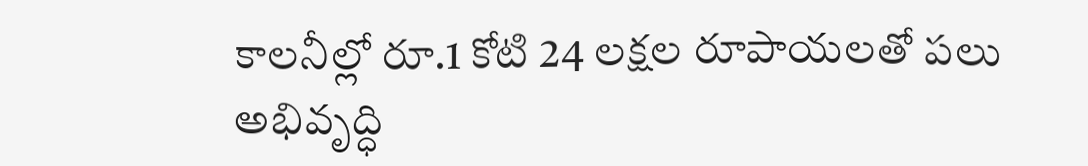కాలనీల్లో రూ.1 కోటి 24 లక్షల రూపాయలతో పలు అభివృద్ధి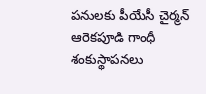పనులకు పీయేసీ చైర్మన్ ఆరెకపూడి గాంధీ శంకుస్థాపనలు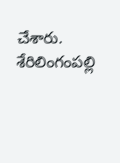చేశారు. శేరిలింగంపల్లి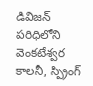డివిజన్ పరిధిలోని వెంకటేశ్వర కాలనీ, స్ప్రింగ్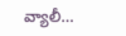వ్యాలీ…